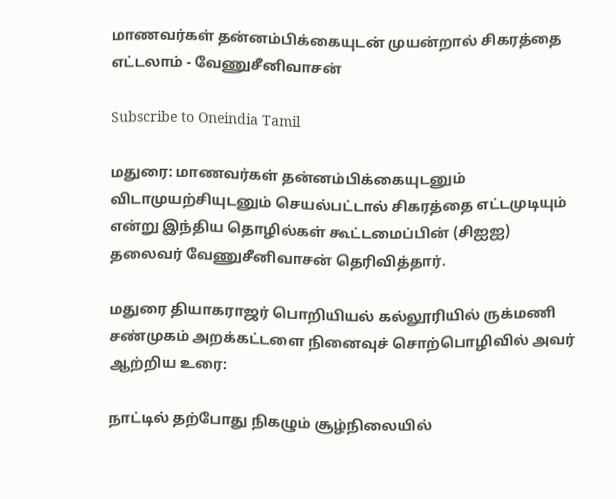மாணவர்கள் தன்னம்பிக்கையுடன் முயன்றால் சிகரத்தை எட்டலாம் - வேணுசீனிவாசன்

Subscribe to Oneindia Tamil

மதுரை: மாணவர்கள் தன்னம்பிக்கையுடனும் விடாமுயற்சியுடனும் செயல்பட்டால் சிகரத்தை எட்டமுடியும் என்று இந்திய தொழில்கள் கூட்டமைப்பின் (சிஐஐ) தலைவர் வேணுசீனிவாசன் தெரிவித்தார்.

மதுரை தியாகராஜர் பொறியியல் கல்லூரியில் ருக்மணி சண்முகம் அறக்கட்டளை நினைவுச் சொற்பொழிவில் அவர் ஆற்றிய உரை:

நாட்டில் தற்போது நிகழும் சூழ்நிலையில்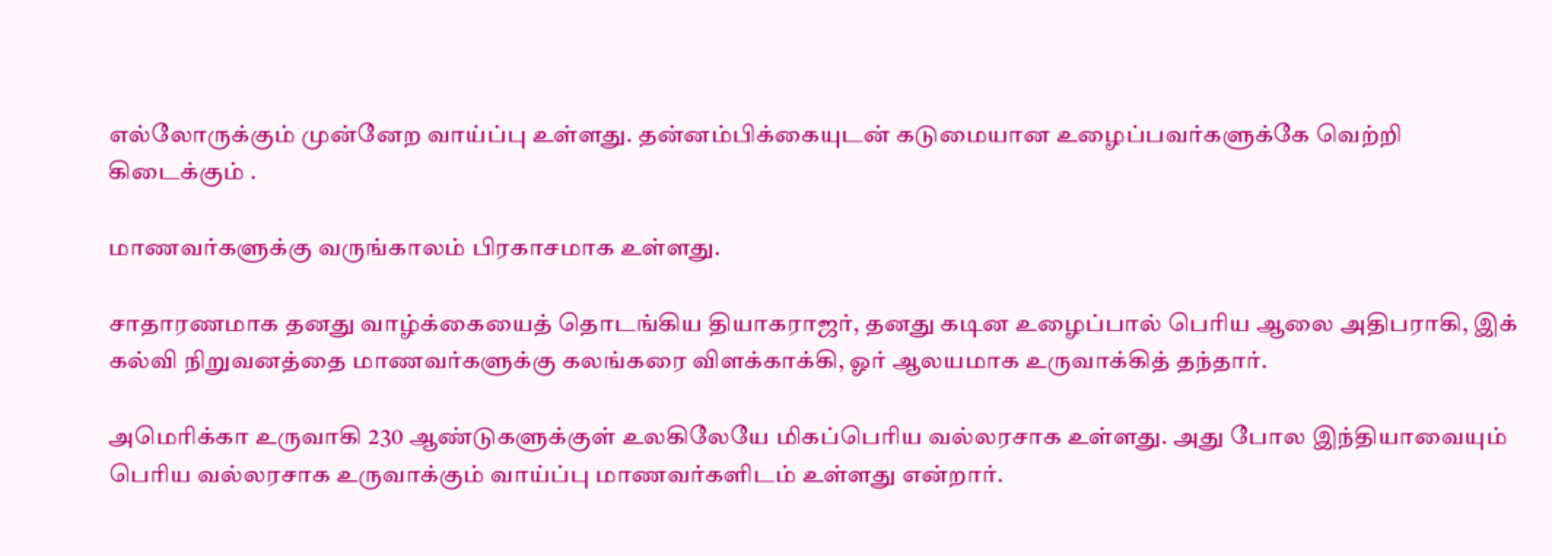எல்லோருக்கும் முன்னேற வாய்ப்பு உள்ளது. தன்னம்பிக்கையுடன் கடுமையான உழைப்பவர்களுக்கே வெற்றி கிடைக்கும் .

மாணவர்களுக்கு வருங்காலம் பிரகாசமாக உள்ளது.

சாதாரணமாக தனது வாழ்க்கையைத் தொடங்கிய தியாகராஜர், தனது கடின உழைப்பால் பெரிய ஆலை அதிபராகி, இக் கல்வி நிறுவனத்தை மாணவர்களுக்கு கலங்கரை விளக்காக்கி, ஓர் ஆலயமாக உருவாக்கித் தந்தார்.

அமெரிக்கா உருவாகி 230 ஆண்டுகளுக்குள் உலகிலேயே மிகப்பெரிய வல்லரசாக உள்ளது. அது போல இந்தியாவையும் பெரிய வல்லரசாக உருவாக்கும் வாய்ப்பு மாணவர்களிடம் உள்ளது என்றார்.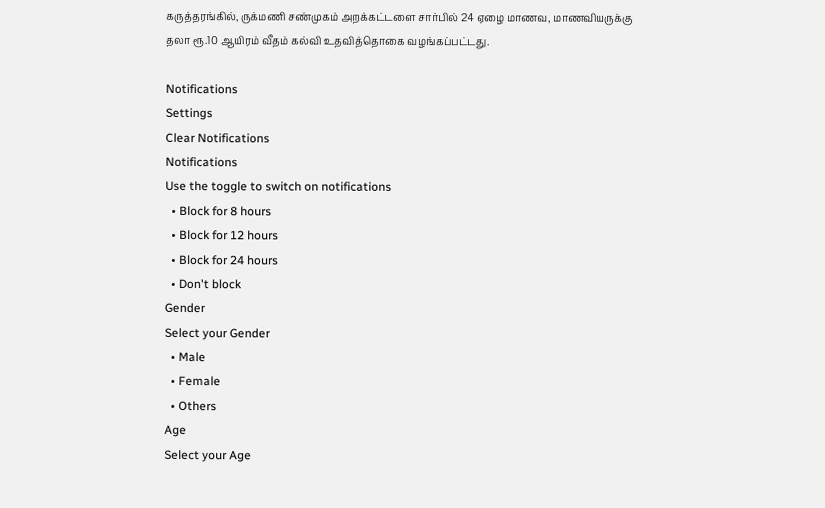கருத்தரங்கில், ருக்மணி சண்முகம் அறக்கட்டளை சார்பில் 24 ஏழை மாணவ, மாணவியருக்கு தலா ரூ.10 ஆயிரம் வீதம் கல்வி உதவித்தொகை வழங்கப்பட்டது.

Notifications
Settings
Clear Notifications
Notifications
Use the toggle to switch on notifications
  • Block for 8 hours
  • Block for 12 hours
  • Block for 24 hours
  • Don't block
Gender
Select your Gender
  • Male
  • Female
  • Others
Age
Select your Age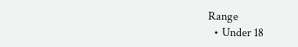Range
  • Under 18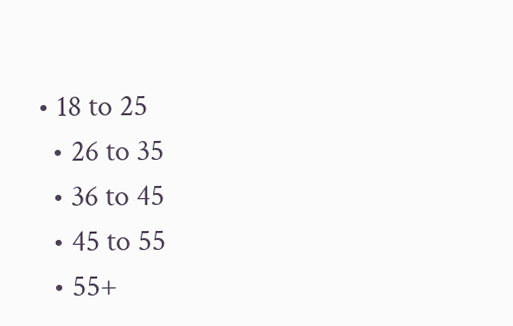• 18 to 25
  • 26 to 35
  • 36 to 45
  • 45 to 55
  • 55+